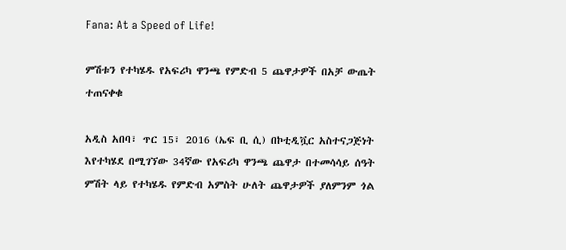Fana: At a Speed of Life!

ምሽቱን የተካሄዱ የአፍሪካ ዋንጫ የምድብ 5 ጨዋታዎች በአቻ ውጤት ተጠናቀቁ

አዲስ አበባ፣ ጥር 15፣ 2016 (ኤፍ ቢ ሲ) በኮቲዲቯር አስተናጋጅነት እየተካሄደ በሚገኘው 34ኛው የአፍሪካ ዋንጫ ጨዋታ በተመሳሳይ ሰዓት ምሽት ላይ የተካሄዱ የምድብ አምስት ሁለት ጨዋታዎች ያለምንም ጎል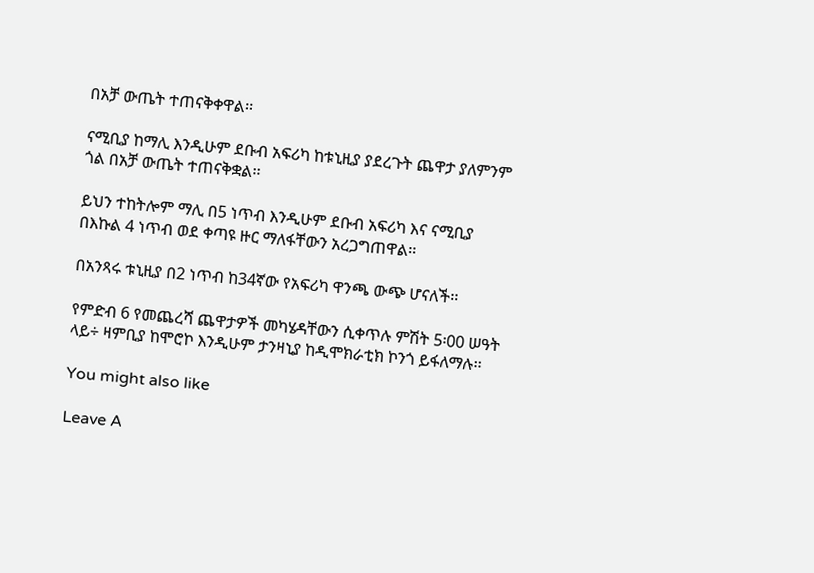በአቻ ውጤት ተጠናቅቀዋል፡፡

ናሚቢያ ከማሊ እንዲሁም ደቡብ አፍሪካ ከቱኒዚያ ያደረጉት ጨዋታ ያለምንም ጎል በአቻ ውጤት ተጠናቅቋል፡፡

ይህን ተከትሎም ማሊ በ5 ነጥብ እንዲሁም ደቡብ አፍሪካ እና ናሚቢያ በእኩል 4 ነጥብ ወደ ቀጣዩ ዙር ማለፋቸውን አረጋግጠዋል፡፡

በአንጻሩ ቱኒዚያ በ2 ነጥብ ከ34ኛው የአፍሪካ ዋንጫ ውጭ ሆናለች፡፡

የምድብ 6 የመጨረሻ ጨዋታዎች መካሄዳቸውን ሲቀጥሉ ምሽት 5፡00 ሠዓት ላይ÷ ዛምቢያ ከሞሮኮ እንዲሁም ታንዛኒያ ከዲሞክራቲክ ኮንጎ ይፋለማሉ፡፡

You might also like

Leave A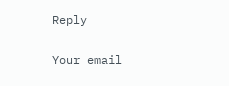Reply

Your email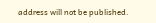address will not be published.